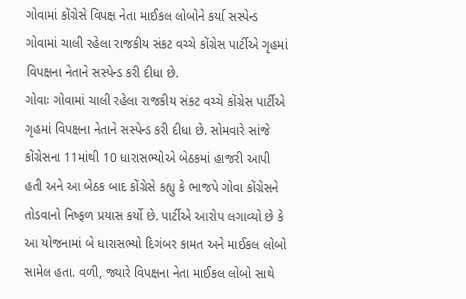ગોવામાં કોંગ્રેસે વિપક્ષ નેતા માઈકલ લોબોને કર્યા સસ્પેન્ડ
ગોવામાં ચાલી રહેલા રાજકીય સંકટ વચ્ચે કોંગ્રેસ પાર્ટીએ ગૃહમાં વિપક્ષના નેતાને સસ્પેન્ડ કરી દીધા છે.
ગોવાઃ ગોવામાં ચાલી રહેલા રાજકીય સંકટ વચ્ચે કોંગ્રેસ પાર્ટીએ ગૃહમાં વિપક્ષના નેતાને સસ્પેન્ડ કરી દીધા છે. સોમવારે સાંજે કોંગ્રેસના 11માંથી 10 ધારાસભ્યોએ બેઠકમાં હાજરી આપી હતી અને આ બેઠક બાદ કોંગ્રેસે કહ્યુ કે ભાજપે ગોવા કોંગ્રેસને તોડવાનો નિષ્ફળ પ્રયાસ કર્યો છે. પાર્ટીએ આરોપ લગાવ્યો છે કે આ યોજનામાં બે ધારાસભ્યો દિગંબર કામત અને માઈકલ લોબો સામેલ હતા. વળી, જ્યારે વિપક્ષના નેતા માઈકલ લોબો સાથે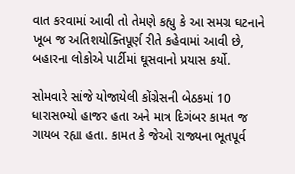વાત કરવામાં આવી તો તેમણે કહ્યુ કે આ સમગ્ર ઘટનાને ખૂબ જ અતિશયોક્તિપૂર્ણ રીતે કહેવામાં આવી છે, બહારના લોકોએ પાર્ટીમાં ઘૂસવાનો પ્રયાસ કર્યો.

સોમવારે સાંજે યોજાયેલી કોંગ્રેસની બેઠકમાં 10 ધારાસભ્યો હાજર હતા અને માત્ર દિગંબર કામત જ ગાયબ રહ્યા હતા. કામત કે જેઓ રાજ્યના ભૂતપૂર્વ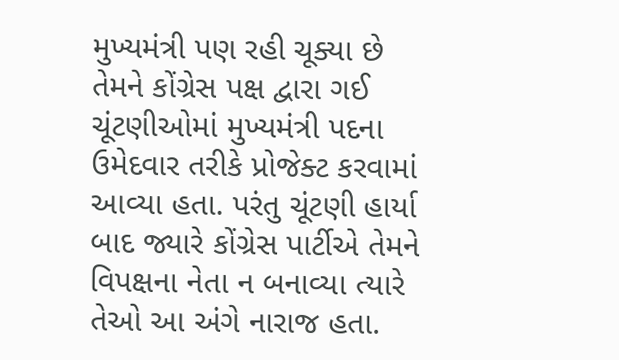મુખ્યમંત્રી પણ રહી ચૂક્યા છે તેમને કોંગ્રેસ પક્ષ દ્વારા ગઈ ચૂંટણીઓમાં મુખ્યમંત્રી પદના ઉમેદવાર તરીકે પ્રોજેક્ટ કરવામાં આવ્યા હતા. પરંતુ ચૂંટણી હાર્યા બાદ જ્યારે કોંગ્રેસ પાર્ટીએ તેમને વિપક્ષના નેતા ન બનાવ્યા ત્યારે તેઓ આ અંગે નારાજ હતા.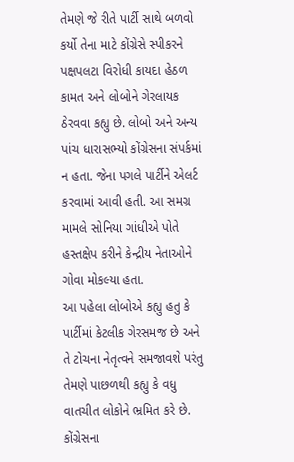તેમણે જે રીતે પાર્ટી સાથે બળવો કર્યો તેના માટે કોંગ્રેસે સ્પીકરને પક્ષપલટા વિરોધી કાયદા હેઠળ કામત અને લોબોને ગેરલાયક ઠેરવવા કહ્યુ છે. લોબો અને અન્ય પાંચ ધારાસભ્યો કોંગ્રેસના સંપર્કમાં ન હતા. જેના પગલે પાર્ટીને એલર્ટ કરવામાં આવી હતી. આ સમગ્ર મામલે સોનિયા ગાંધીએ પોતે હસ્તક્ષેપ કરીને કેન્દ્રીય નેતાઓને ગોવા મોકલ્યા હતા.
આ પહેલા લોબોએ કહ્યુ હતુ કે પાર્ટીમાં કેટલીક ગેરસમજ છે અને તે ટોચના નેતૃત્વને સમજાવશે પરંતુ તેમણે પાછળથી કહ્યુ કે વધુ વાતચીત લોકોને ભ્રમિત કરે છે. કોંગ્રેસના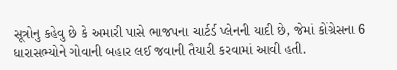સૂત્રોનુ કહેવુ છે કે અમારી પાસે ભાજપના ચાર્ટર્ડ પ્લેનની યાદી છે, જેમાં કોંગ્રેસના 6 ધારાસભ્યોને ગોવાની બહાર લઈ જવાની તૈયારી કરવામાં આવી હતી.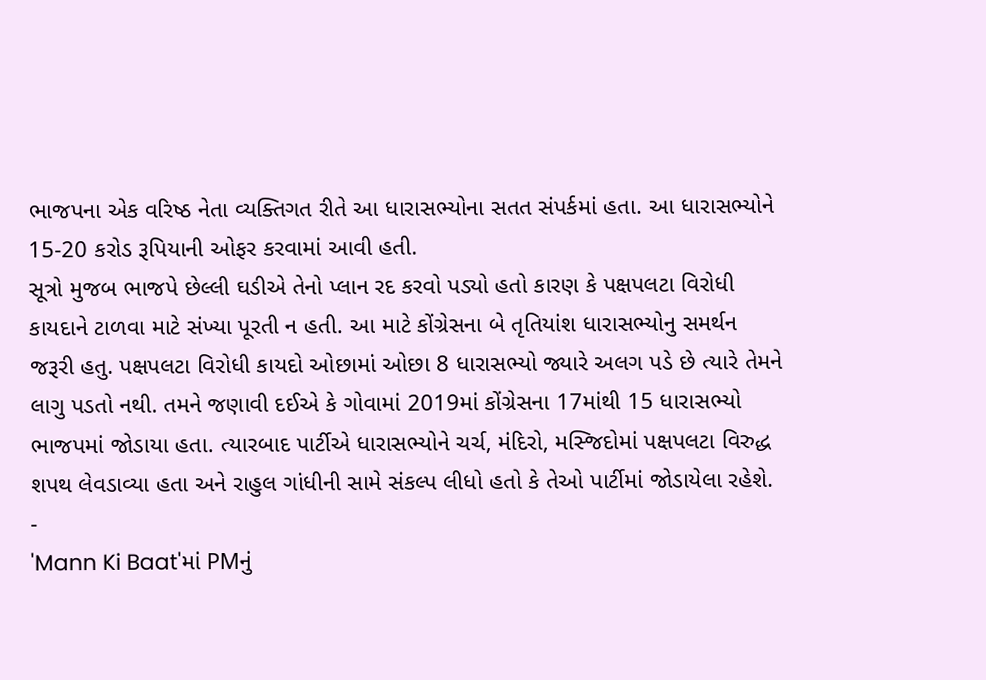ભાજપના એક વરિષ્ઠ નેતા વ્યક્તિગત રીતે આ ધારાસભ્યોના સતત સંપર્કમાં હતા. આ ધારાસભ્યોને 15-20 કરોડ રૂપિયાની ઓફર કરવામાં આવી હતી.
સૂત્રો મુજબ ભાજપે છેલ્લી ઘડીએ તેનો પ્લાન રદ કરવો પડ્યો હતો કારણ કે પક્ષપલટા વિરોધી કાયદાને ટાળવા માટે સંખ્યા પૂરતી ન હતી. આ માટે કોંગ્રેસના બે તૃતિયાંશ ધારાસભ્યોનુ સમર્થન જરૂરી હતુ. પક્ષપલટા વિરોધી કાયદો ઓછામાં ઓછા 8 ધારાસભ્યો જ્યારે અલગ પડે છે ત્યારે તેમને લાગુ પડતો નથી. તમને જણાવી દઈએ કે ગોવામાં 2019માં કોંગ્રેસના 17માંથી 15 ધારાસભ્યો ભાજપમાં જોડાયા હતા. ત્યારબાદ પાર્ટીએ ધારાસભ્યોને ચર્ચ, મંદિરો, મસ્જિદોમાં પક્ષપલટા વિરુદ્ધ શપથ લેવડાવ્યા હતા અને રાહુલ ગાંધીની સામે સંકલ્પ લીધો હતો કે તેઓ પાર્ટીમાં જોડાયેલા રહેશે.
-
'Mann Ki Baat'માં PMનું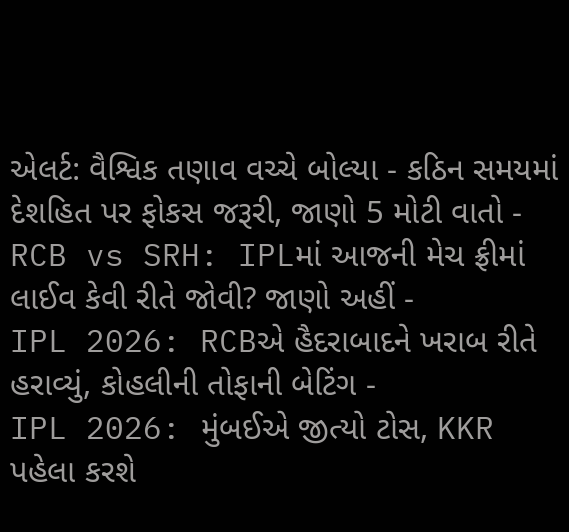એલર્ટ: વૈશ્વિક તણાવ વચ્ચે બોલ્યા - કઠિન સમયમાં દેશહિત પર ફોકસ જરૂરી, જાણો 5 મોટી વાતો -
RCB vs SRH: IPLમાં આજની મેચ ફ્રીમાં લાઈવ કેવી રીતે જોવી? જાણો અહીં -
IPL 2026: RCBએ હૈદરાબાદને ખરાબ રીતે હરાવ્યું, કોહલીની તોફાની બેટિંગ -
IPL 2026: મુંબઈએ જીત્યો ટોસ, KKR પહેલા કરશે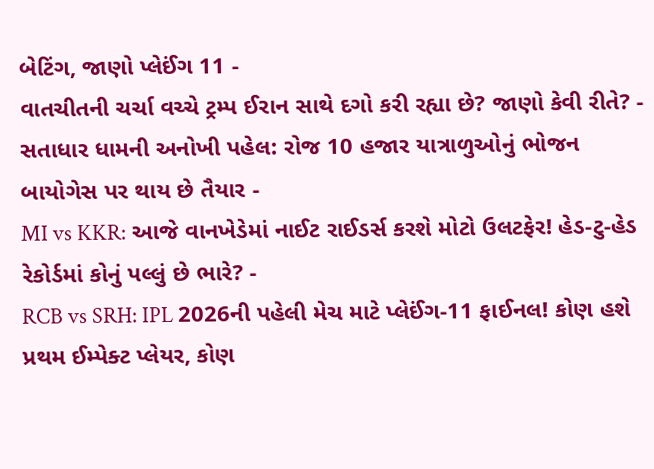બેટિંગ, જાણો પ્લેઈંગ 11 -
વાતચીતની ચર્ચા વચ્ચે ટ્રમ્પ ઈરાન સાથે દગો કરી રહ્યા છે? જાણો કેવી રીતે? -
સતાધાર ધામની અનોખી પહેલ: રોજ 10 હજાર યાત્રાળુઓનું ભોજન બાયોગેસ પર થાય છે તૈયાર -
MI vs KKR: આજે વાનખેડેમાં નાઈટ રાઈડર્સ કરશે મોટો ઉલટફેર! હેડ-ટુ-હેડ રેકોર્ડમાં કોનું પલ્લું છે ભારે? -
RCB vs SRH: IPL 2026ની પહેલી મેચ માટે પ્લેઈંગ-11 ફાઈનલ! કોણ હશે પ્રથમ ઈમ્પેક્ટ પ્લેયર, કોણ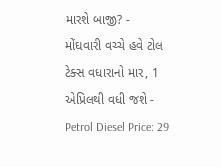મારશે બાજી? -
મોંઘવારી વચ્ચે હવે ટોલ ટેક્સ વધારાનો માર, 1 એપ્રિલથી વધી જશે -
Petrol Diesel Price: 29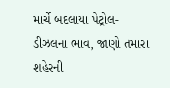માર્ચે બદલાયા પેટ્રોલ-ડીઝલના ભાવ, જાણો તમારા શહેરની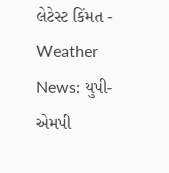લેટેસ્ટ કિંમત -
Weather News: યુપી-એમપી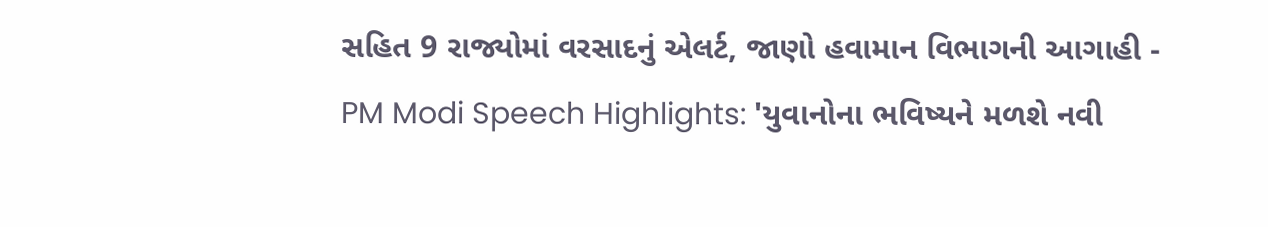સહિત 9 રાજ્યોમાં વરસાદનું એલર્ટ, જાણો હવામાન વિભાગની આગાહી -
PM Modi Speech Highlights: 'યુવાનોના ભવિષ્યને મળશે નવી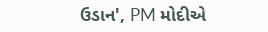ઉડાન', PM મોદીએ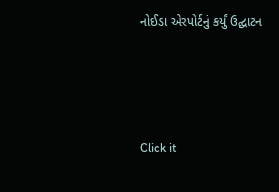નોઈડા એરપોર્ટનું કર્યું ઉદ્ઘાટન






Click it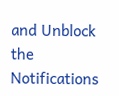and Unblock the Notifications